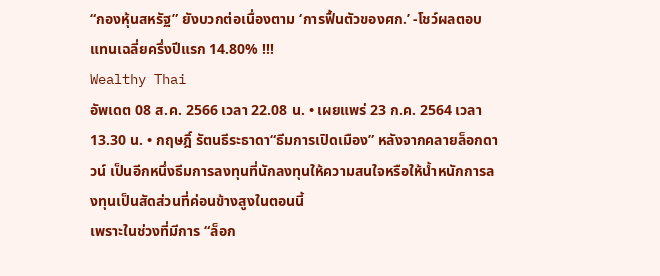“กองหุ้นสหรัฐ” ยังบวกต่อเนื่องตาม ‘การฟื้นตัวของศก.’ -โชว์ผลตอบแทนเฉลี่ยครึ่งปีแรก 14.80% !!!
Wealthy Thai
อัพเดต 08 ส.ค. 2566 เวลา 22.08 น. • เผยแพร่ 23 ก.ค. 2564 เวลา 13.30 น. • กฤษฎิ์ รัตนธีระธาดา“ธีมการเปิดเมือง” หลังจากคลายล็อกดาวน์ เป็นอีกหนึ่งธีมการลงทุนที่นักลงทุนให้ความสนใจหรือให้น้ำหนักการลงทุนเป็นสัดส่วนที่ค่อนข้างสูงในตอนนี้
เพราะในช่วงที่มีการ “ล็อก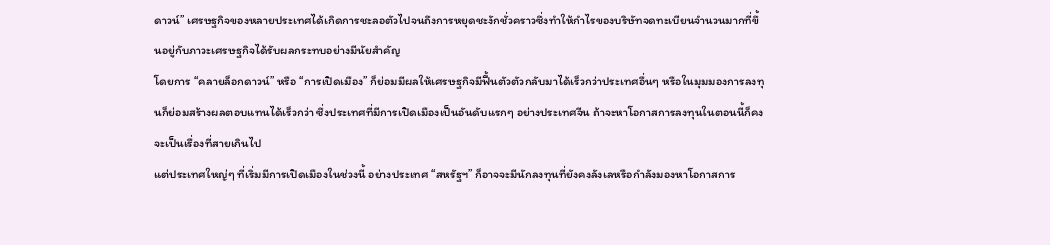ดาวน์” เศรษฐกิจของหลายประเทศได้เกิดการชะลอตัวไปจนถึงการหยุดชะงักชั่วคราวซึ่งทำให้กำไรของบริษัทจดทะเบียนจำนวนมากที่ขึ้นอยู่กับภาวะเศรษฐกิจได้รับผลกระทบอย่างมีนัยสำคัญ
โดยการ “คลายล็อกดาวน์” หรือ “การเปิดเมือง” ก็ย่อมมีผลให้เศรษฐกิจมีฟื้นตัวตัวกลับมาได้เร็วกว่าประเทศอื่นๆ หรือในมุมมองการลงทุนก็ย่อมสร้างผลตอบแทนได้เร็วกว่า ซึ่งประเทศที่มีการเปิดเมืองเป็นอันดับแรกๆ อย่างประเทศจีน ถ้าจะหาโอกาสการลงทุนในตอนนี้ก็คงจะเป็นเรื่องที่สายเกินไป
แต่ประเทศใหญ่ๆ ที่เริ่มมีการเปิดเมืองในช่วงนี้ อย่างประเทศ “สหรัฐฯ” ก็อาจจะมีนักลงทุนที่ยังคงลังเลหรือกำลังมองหาโอกาสการ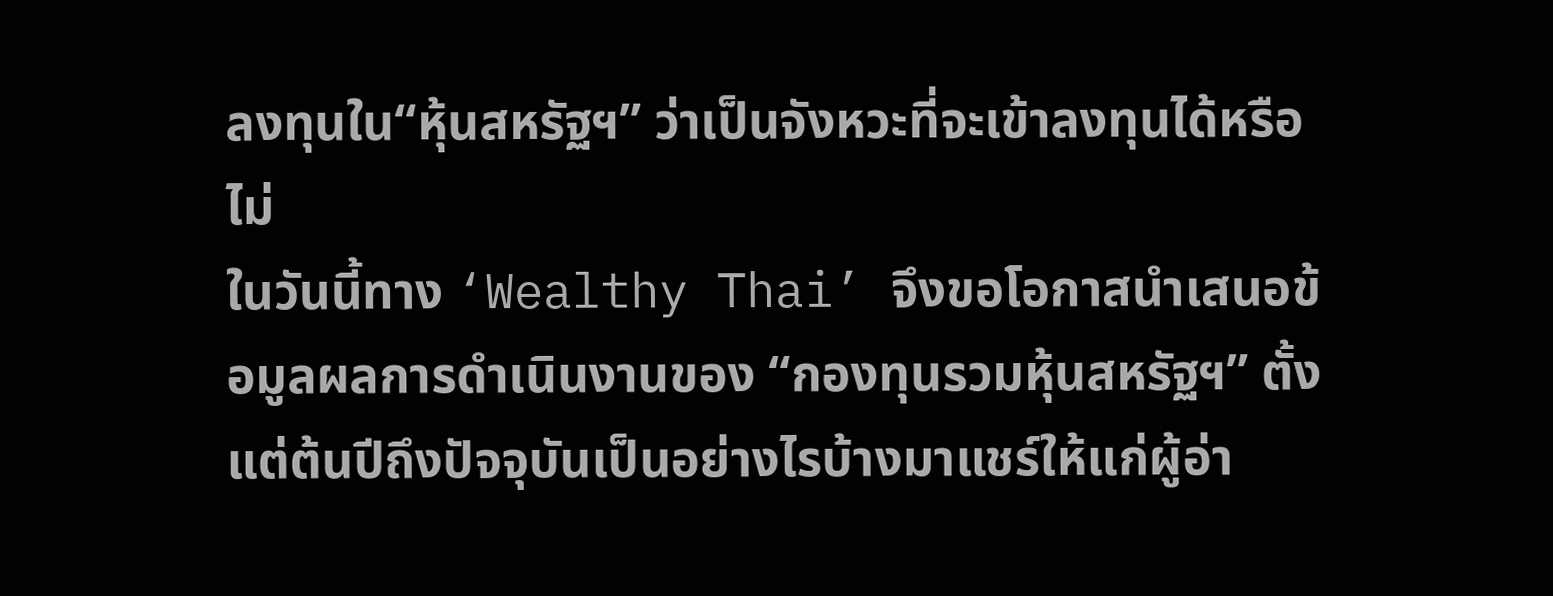ลงทุนใน“หุ้นสหรัฐฯ” ว่าเป็นจังหวะที่จะเข้าลงทุนได้หรือไม่
ในวันนี้ทาง ‘Wealthy Thai’ จึงขอโอกาสนำเสนอข้อมูลผลการดำเนินงานของ “กองทุนรวมหุ้นสหรัฐฯ” ตั้งแต่ต้นปีถึงปัจจุบันเป็นอย่างไรบ้างมาแชร์ให้แก่ผู้อ่า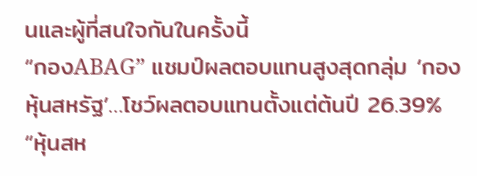นและผู้ที่สนใจกันในครั้งนี้
“กองABAG” แชมป์ผลตอบแทนสูงสุดกลุ่ม ‘กองหุ้นสหรัฐ’…โชว์ผลตอบแทนตั้งแต่ต้นปี 26.39%
“หุ้นสห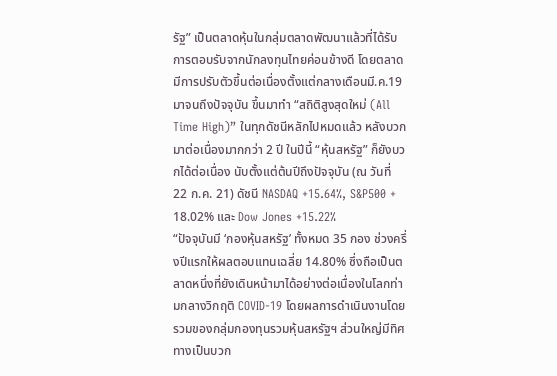รัฐ” เป็นตลาดหุ้นในกลุ่มตลาดพัฒนาแล้วที่ได้รับการตอบรับจากนักลงทุนไทยค่อนข้างดี โดยตลาดมีการปรับตัวขึ้นต่อเนื่องตั้งแต่กลางเดือนมี.ค.19 มาจนถึงปัจจุบัน ขึ้นมาทำ “สถิติสูงสุดใหม่ (All Time High)” ในทุกดัชนีหลักไปหมดแล้ว หลังบวกมาต่อเนื่องมากกว่า 2 ปี ในปีนี้ “หุ้นสหรัฐ” ก็ยังบวกได้ต่อเนื่อง นับตั้งแต่ต้นปีถึงปัจจุบัน (ณ วันที่ 22 ก.ค. 21) ดัชนี NASDAQ +15.64%, S&P500 + 18.02% และ Dow Jones +15.22%
“ปัจจุบันมี ‘กองหุ้นสหรัฐ’ ทั้งหมด 35 กอง ช่วงครึ่งปีแรกให้ผลตอบแทนเฉลี่ย 14.80% ซึ่งถือเป็นตลาดหนึ่งที่ยังเดินหน้ามาได้อย่างต่อเนื่องในโลกท่ามกลางวิกฤติ COVID-19 โดยผลการดำเนินงานโดยรวมของกลุ่มกองทุนรวมหุ้นสหรัฐฯ ส่วนใหญ่มีทิศทางเป็นบวก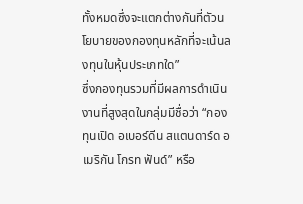ทั้งหมดซึ่งจะแตกต่างกันที่ตัวนโยบายของกองทุนหลักที่จะเน้นลงทุนในหุ้นประเภทใด”
ซึ่งกองทุนรวมที่มีผลการดำเนินงานที่สูงสุดในกลุ่มมีชื่อว่า “กองทุนเปิด อเบอร์ดีน สแตนดาร์ด อเมริกัน โกรท ฟันด์” หรือ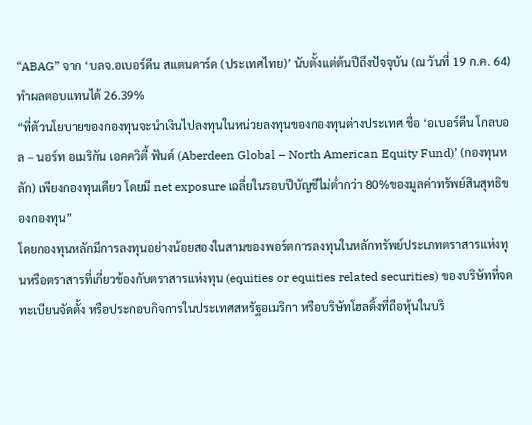“ABAG” จาก ‘บลจ.อเบอร์ดีน สแตนดาร์ด (ประเทศไทย)’ นับตั้งแต่ต้นปีถึงปัจจุบัน (ณ วันที่ 19 ก.ค. 64) ทำผลตอบแทนได้ 26.39%
“ที่ตัวนโยบายของกองทุนจะนำเงินไปลงทุนในหน่วยลงทุนของกองทุนต่างประเทศ ชื่อ ‘อเบอร์ดีน โกลบอล – นอร์ท อเมริกัน เอคควิตี้ ฟันด์ (Aberdeen Global – North American Equity Fund)’ (กองทุนหลัก) เพียงกองทุนเดียว โดยมี net exposure เฉลี่ยในรอบปีบัญชีไม่ต่ำกว่า 80%ของมูลค่าทรัพย์สินสุทธิของกองทุน”
โดยกองทุนหลักมีการลงทุนอย่างน้อยสองในสามของพอร์ตการลงทุนในหลักทรัพย์ประเภทตราสารแห่งทุนหรือตราสารที่เกี่ยวข้องกับตราสารแห่งทุน (equities or equities related securities) ของบริษัทที่จดทะเบียนจัดตั้ง หรือประกอบกิจการในประเทศสหรัฐอเมริกา หรือบริษัทโฮลดิ้งที่ถือหุ้นในบริ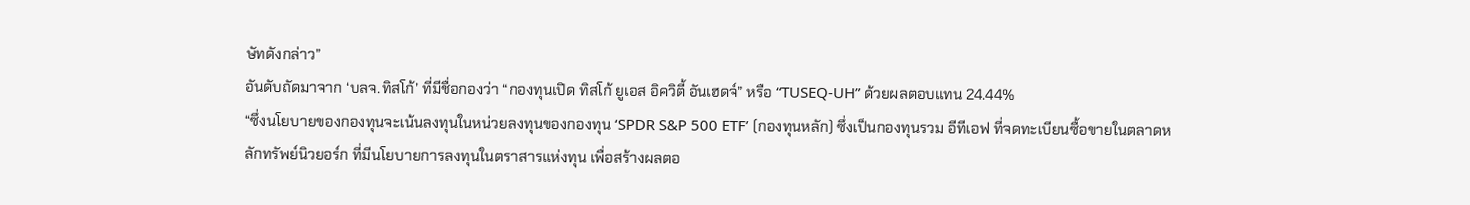ษัทดังกล่าว”
อันดับถัดมาจาก ‘บลจ.ทิสโก้’ ที่มีชื่อกองว่า “กองทุนเปิด ทิสโก้ ยูเอส อิควิตี้ อันเฮดจ์” หรือ “TUSEQ-UH” ด้วยผลตอบแทน 24.44%
“ซึ่งนโยบายของกองทุนจะเน้นลงทุนในหน่วยลงทุนของกองทุน ‘SPDR S&P 500 ETF’ (กองทุนหลัก) ซึ่งเป็นกองทุนรวม อีทีเอฟ ที่จดทะเบียนซื้อขายในตลาดหลักทรัพย์นิวยอร์ก ที่มีนโยบายการลงทุนในตราสารแห่งทุน เพื่อสร้างผลตอ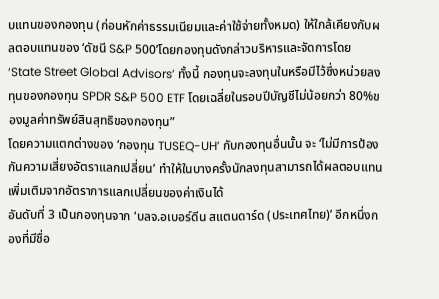บแทนของกองทุน (ก่อนหักค่าธรรมเนียมและค่าใช้จ่ายทั้งหมด) ให้ใกล้เคียงกับผลตอบแทนของ ‘ดัชนี S&P 500’โดยกองทุนดังกล่าวบริหารและจัดการโดย ‘State Street Global Advisors’ ทั้งนี้ กองทุนจะลงทุนในหรือมีไว้ซึ่งหน่วยลงทุนของกองทุน SPDR S&P 500 ETF โดยเฉลี่ยในรอบปีบัญชีไม่น้อยกว่า 80%ของมูลค่าทรัพย์สินสุทธิของกองทุน”
โดยความแตกต่างของ ‘กองทุน TUSEQ-UH’ กับกองทุนอื่นนั้น จะ ‘ไม่มีการป้องกันความเสี่ยงอัตราแลกเปลี่ยน’ ทำให้ในบางครั้งนักลงทุนสามารถได้ผลตอบแทนเพิ่มเติมจากอัตราการแลกเปลี่ยนของค่าเงินได้
อันดับที่ 3 เป็นกองทุนจาก ‘บลจ.อเบอร์ดีน สแตนดาร์ด (ประเทศไทย)’ อีกหนึ่งกองที่มีชื่อ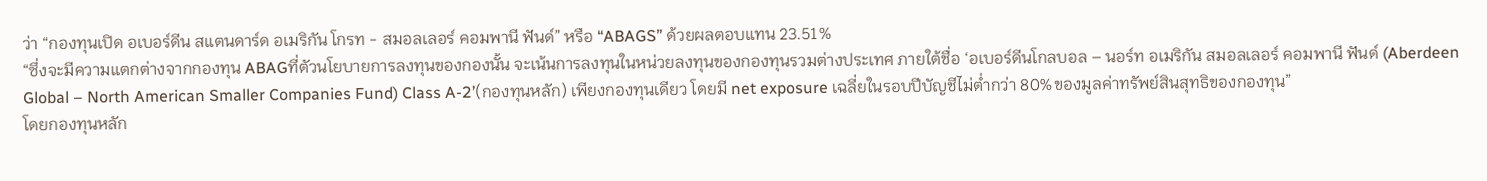ว่า “กองทุนเปิด อเบอร์ดีน สแตนดาร์ด อเมริกัน โกรท - สมอลเลอร์ คอมพานี ฟันด์” หรือ “ABAGS” ด้วยผลตอบแทน 23.51%
“ซึ่งจะมีความแตกต่างจากกองทุน ABAGที่ตัวนโยบายการลงทุนของกองนั้น จะเน้นการลงทุนในหน่วยลงทุนของกองทุนรวมต่างประเทศ ภายใต้ชื่อ ‘อเบอร์ดีนโกลบอล – นอร์ท อเมริกัน สมอลเลอร์ คอมพานี ฟันด์ (Aberdeen Global – North American Smaller Companies Fund) Class A-2’(กองทุนหลัก) เพียงกองทุนเดียว โดยมี net exposure เฉลี่ยในรอบปีบัญชีไม่ต่ำกว่า 80%ของมูลค่าทรัพย์สินสุทธิของกองทุน”
โดยกองทุนหลัก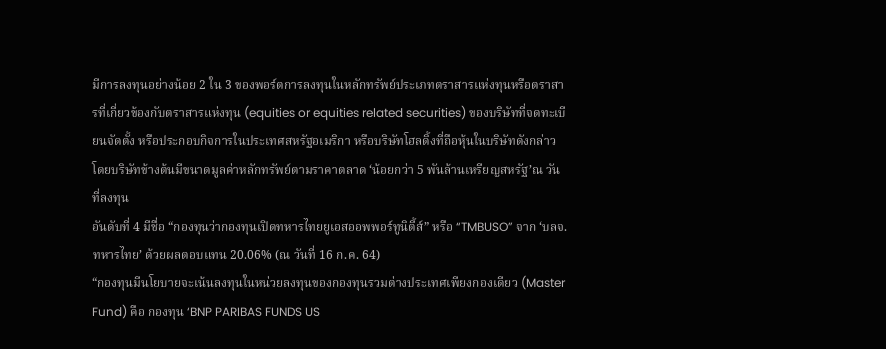มีการลงทุนอย่างน้อย 2 ใน 3 ของพอร์ตการลงทุนในหลักทรัพย์ประเภทตราสารแห่งทุนหรือตราสารที่เกี่ยวข้องกับตราสารแห่งทุน (equities or equities related securities) ของบริษัทที่จดทะเบียนจัดตั้ง หรือประกอบกิจการในประเทศสหรัฐอเมริกา หรือบริษัทโฮลดิ้งที่ถือหุ้นในบริษัทดังกล่าว โดยบริษัทข้างต้นมีขนาดมูลค่าหลักทรัพย์ตามราคาตลาด ‘น้อยกว่า 5 พันล้านเหรียญสหรัฐ’ณ วันที่ลงทุน
อันดับที่ 4 มีชื่อ “กองทุนว่ากองทุนเปิดทหารไทยยูเอสออพพอร์ทูนิตี้ส์” หรือ “TMBUSO” จาก ‘บลจ.ทหารไทย’ ด้วยผลตอบแทน 20.06% (ณ วันที่ 16 ก.ค. 64)
“กองทุนมีนโยบายจะเน้นลงทุนในหน่วยลงทุนของกองทุนรวมต่างประเทศเพียงกองเดียว (Master Fund) คือ กองทุน ‘BNP PARIBAS FUNDS US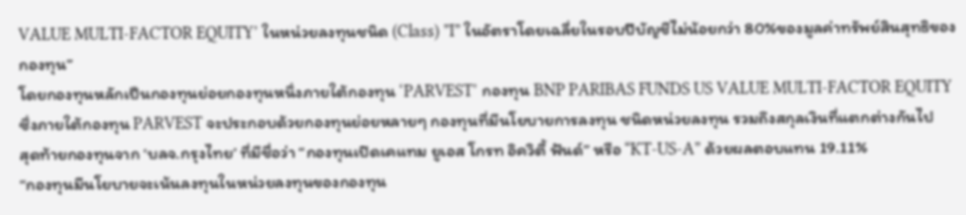VALUE MULTI-FACTOR EQUITY’ ในหน่วยลงทุนชนิด (Class) ”I” ในอัตราโดยเฉลี่ยในรอบปีบัญชีไม่น้อยกว่า 80%ของมูลค่าทรัพย์สินสุทธิของกองทุน”
โดยกองทุนหลักเป็นกองทุนย่อยกองทุนหนึ่งภายใต้กองทุน ‘PARVEST’ กองทุน BNP PARIBAS FUNDS US VALUE MULTI-FACTOR EQUITY ซึ่งภายใต้กองทุน PARVEST จะประกอบด้วยกองทุนย่อยหลายๆ กองทุนที่มีนโยบายการลงทุน ชนิดหน่วยลงทุน รวมถึงสกุลเงินที่แตกต่างกันไป
สุดท้ายกองทุนจาก ‘บลจ.กรุงไทย’ ที่มีชื่อว่า “กองทุนเปิดเคแทม ยูเอส โกรท อิควิตี้ ฟันด์” หรือ “KT-US-A” ด้วยผลตอบแทน 19.11%
“กองทุนมีนโยบายจะเน้นลงทุนในหน่วยลงทุนของกองทุน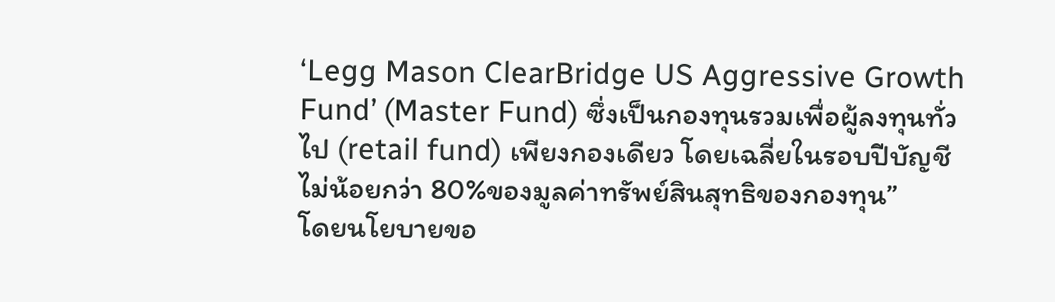‘Legg Mason ClearBridge US Aggressive Growth Fund’ (Master Fund) ซึ่งเป็นกองทุนรวมเพื่อผู้ลงทุนทั่วไป (retail fund) เพียงกองเดียว โดยเฉลี่ยในรอบปีบัญชี ไม่น้อยกว่า 80%ของมูลค่าทรัพย์สินสุทธิของกองทุน”
โดยนโยบายขอ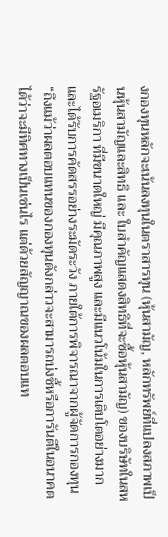งกองทุนหลักจะเน้นลงทุนในตราสารทุน (หุ้นสามัญ, หลักทรัพย์ที่แปลงสภาพเป็นหุ้นสามัญและสิทธิ และ ใบสําคัญแสดงสิทธิที่จะซื้อหุ้นสามัญ) ของบริษัทในสหรัฐอเมริกา ที่มีขนาดใหญ่ มีคุณภาพสูง และมีแนวโน้มในการเติบโตอย่างมาก และได้รับการคัดสรรอย่างระมัดระวัง ภายใต้การพิจารณาจากผู้จัดการกองทุน
“ถึงแม้ว่าผลตอบแทนของกองทุนดังกล่าวจะสามารถบ่งชี้หรือการันตีในอนาคตได้ว่าจะมีทิศทางเป็นเช่นไร แต่ด้วยสัญญาณของผลตอบแท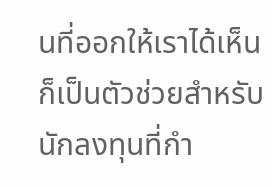นที่ออกให้เราได้เห็น ก็เป็นตัวช่วยสำหรับนักลงทุนที่กำ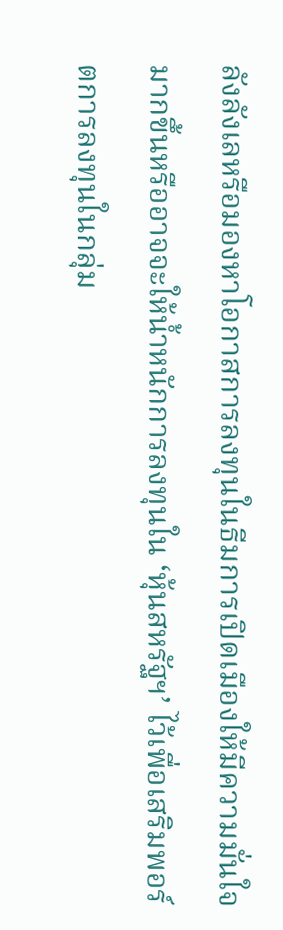ลังลังเลหรือมองหาโอกาสการลงทุนในธีมการเปิดเมืองให้มีความมั่นใจมากขึ้นหรืออาจจะให้น้ำหนักการลงทุนใน ‘หุ้นสหรัฐฯ’ ไว้เพื่อเสริมพอร์ตการลงทุนในกลุ่ม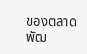ของตลาดพัฒ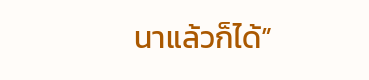นาแล้วก็ได้”